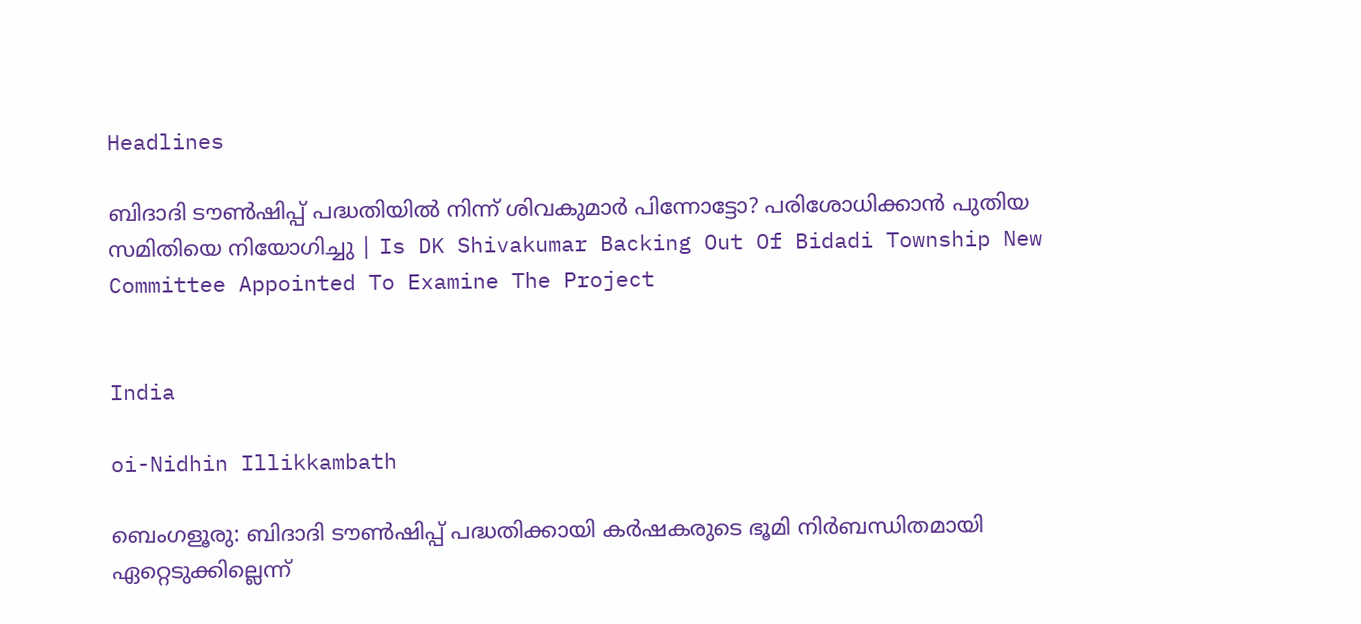Headlines

ബിദാദി ടൗൺഷിപ്പ് പദ്ധതിയിൽ നിന്ന് ശിവകുമാർ പിന്നോട്ടോ? പരിശോധിക്കാൻ പുതിയ സമിതിയെ നിയോഗിച്ചു | Is DK Shivakumar Backing Out Of Bidadi Township New Committee Appointed To Examine The Project


India

oi-Nidhin Illikkambath

ബെംഗളൂരു: ബിദാദി ടൗൺഷിപ്പ് പദ്ധതിക്കായി കർഷകരുടെ ഭൂമി നിർബന്ധിതമായി ഏറ്റെടുക്കില്ലെന്ന്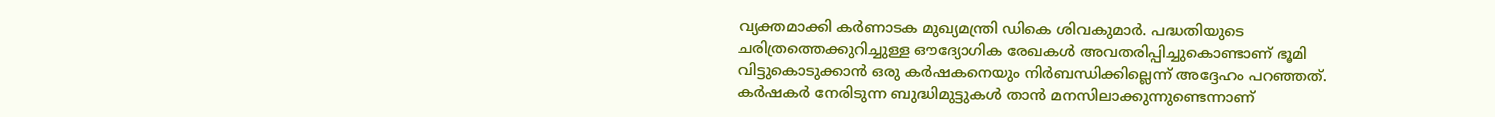വ്യക്തമാക്കി കർണാടക മുഖ്യമന്ത്രി ഡികെ ശിവകുമാർ. പദ്ധതിയുടെ ചരിത്രത്തെക്കുറിച്ചുള്ള ഔദ്യോഗിക രേഖകൾ അവതരിപ്പിച്ചുകൊണ്ടാണ് ഭൂമി വിട്ടുകൊടുക്കാൻ ഒരു കർഷകനെയും നിർബന്ധിക്കില്ലെന്ന് അദ്ദേഹം പറഞ്ഞത്. കർഷകർ നേരിടുന്ന ബുദ്ധിമുട്ടുകൾ താൻ മനസിലാക്കുന്നുണ്ടെന്നാണ്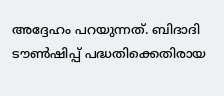അദ്ദേഹം പറയുന്നത്. ബിദാദി ടൗൺഷിപ്പ് പദ്ധതിക്കെതിരായ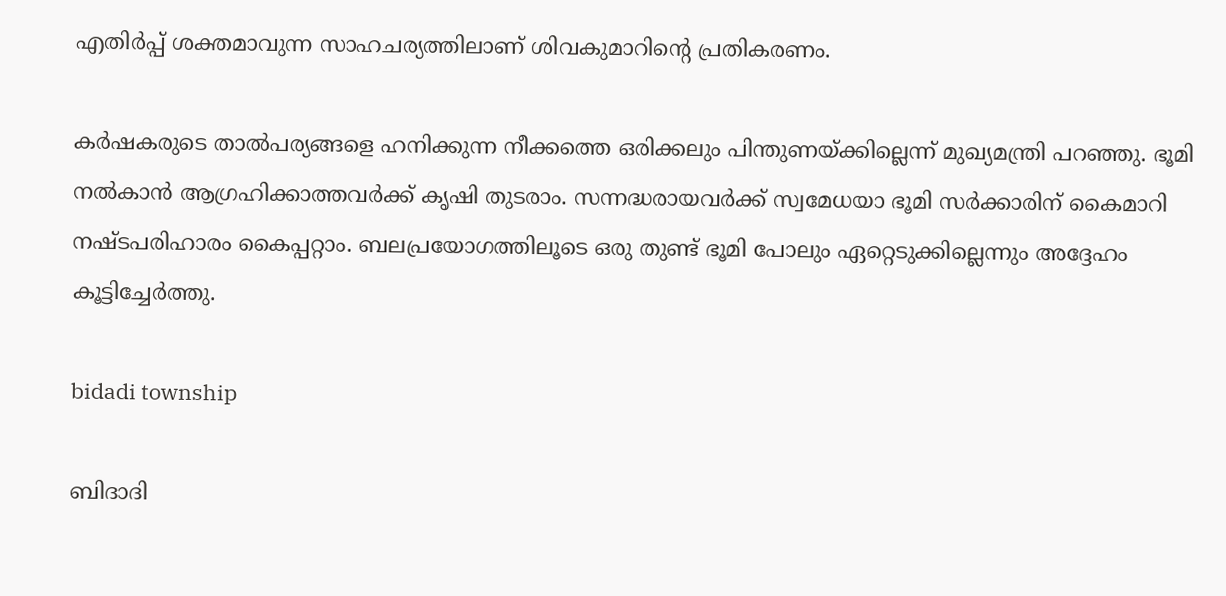എതിർപ്പ് ശക്തമാവുന്ന സാഹചര്യത്തിലാണ് ശിവകുമാറിന്റെ പ്രതികരണം.

കർഷകരുടെ താൽപര്യങ്ങളെ ഹനിക്കുന്ന നീക്കത്തെ ഒരിക്കലും പിന്തുണയ്ക്കില്ലെന്ന് മുഖ്യമന്ത്രി പറഞ്ഞു. ഭൂമി നൽകാൻ ആഗ്രഹിക്കാത്തവർക്ക് കൃഷി തുടരാം. സന്നദ്ധരായവർക്ക് സ്വമേധയാ ഭൂമി സർക്കാരിന് കൈമാറി നഷ്‌ടപരിഹാരം കൈപ്പറ്റാം. ബലപ്രയോഗത്തിലൂടെ ഒരു തുണ്ട് ഭൂമി പോലും ഏറ്റെടുക്കില്ലെന്നും അദ്ദേഹം കൂട്ടിച്ചേർത്തു.

bidadi township

ബിദാദി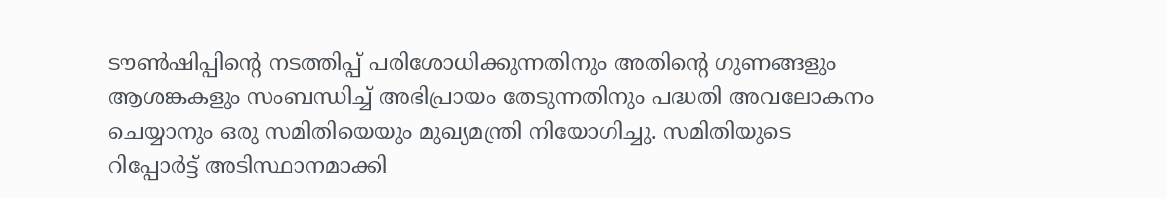ടൗൺഷിപ്പിന്റെ നടത്തിപ്പ് പരിശോധിക്കുന്നതിനും അതിന്റെ ഗുണങ്ങളും ആശങ്കകളും സംബന്ധിച്ച് അഭിപ്രായം തേടുന്നതിനും പദ്ധതി അവലോകനം ചെയ്യാനും ഒരു സമിതിയെയും മുഖ്യമന്ത്രി നിയോഗിച്ചു. സമിതിയുടെ റിപ്പോർട്ട് അടിസ്ഥാനമാക്കി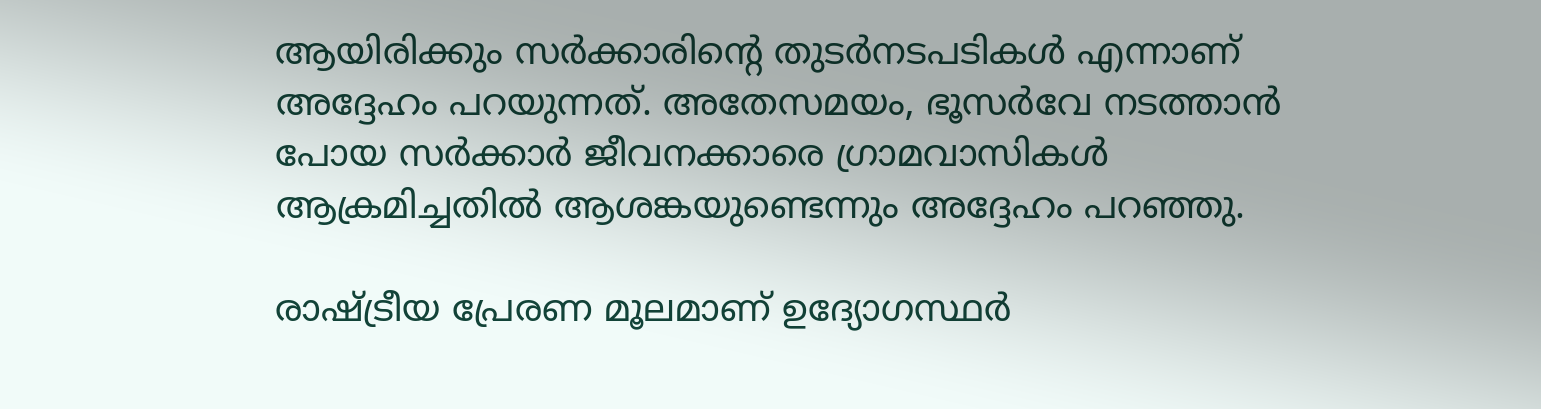ആയിരിക്കും സർക്കാരിന്റെ തുടർനടപടികൾ എന്നാണ് അദ്ദേഹം പറയുന്നത്. അതേസമയം, ഭൂസർവേ നടത്താൻ പോയ സർക്കാർ ജീവനക്കാരെ ഗ്രാമവാസികൾ ആക്രമിച്ചതിൽ ആശങ്കയുണ്ടെന്നും അദ്ദേഹം പറഞ്ഞു.

രാഷ്ട്രീയ പ്രേരണ മൂലമാണ് ഉദ്യോഗസ്ഥർ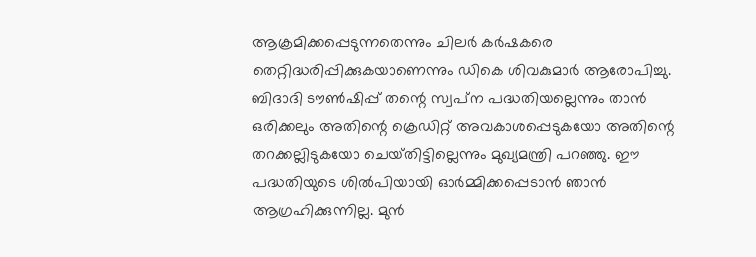ആക്രമിക്കപ്പെടുന്നതെന്നും ചിലർ കർഷകരെ തെറ്റിദ്ധരിപ്പിക്കുകയാണെന്നും ഡികെ ശിവകുമാർ ആരോപിച്ചു. ബിദാദി ടൗൺഷിപ്പ് തന്റെ സ്വപ്‌ന പദ്ധതിയല്ലെന്നും താൻ ഒരിക്കലും അതിന്റെ ക്രെഡിറ്റ് അവകാശപ്പെടുകയോ അതിന്റെ തറക്കല്ലിടുകയോ ചെയ്‌തിട്ടില്ലെന്നും മുഖ്യമന്ത്രി പറഞ്ഞു. ഈ പദ്ധതിയുടെ ശിൽപിയായി ഓർമ്മിക്കപ്പെടാൻ ഞാൻ ആഗ്രഹിക്കുന്നില്ല. മുൻ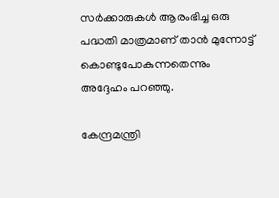സർക്കാരുകൾ ആരംഭിച്ച ഒരു പദ്ധതി മാത്രമാണ് താൻ മുന്നോട്ട് കൊണ്ടുപോകുന്നതെന്നും അദ്ദേഹം പറഞ്ഞു.

കേന്ദ്രമന്ത്രി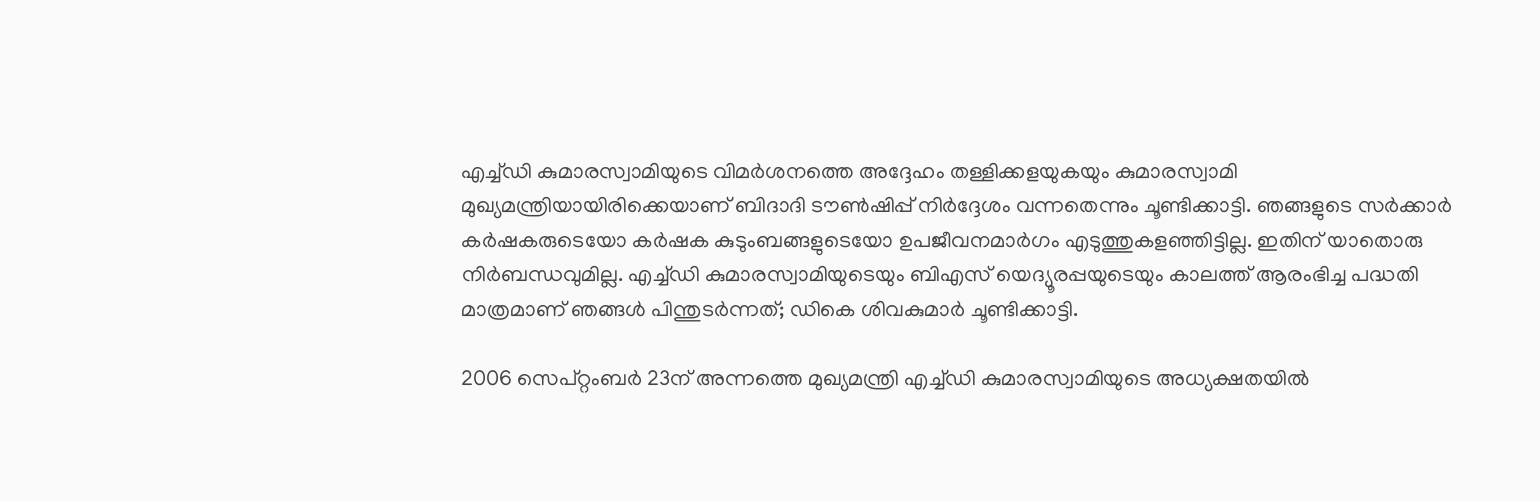എച്ച്ഡി കുമാരസ്വാമിയുടെ വിമർശനത്തെ അദ്ദേഹം തള്ളിക്കളയുകയും കുമാരസ്വാമി മുഖ്യമന്ത്രിയായിരിക്കെയാണ് ബിദാദി ടൗൺഷിപ്പ് നിർദ്ദേശം വന്നതെന്നും ചൂണ്ടിക്കാട്ടി. ഞങ്ങളുടെ സർക്കാർ കർഷകരുടെയോ കർഷക കുടുംബങ്ങളുടെയോ ഉപജീവനമാർഗം എടുത്തുകളഞ്ഞിട്ടില്ല. ഇതിന് യാതൊരു നിർബന്ധവുമില്ല. എച്ച്ഡി കുമാരസ്വാമിയുടെയും ബിഎസ് യെദ്യൂരപ്പയുടെയും കാലത്ത് ആരംഭിച്ച പദ്ധതി മാത്രമാണ് ഞങ്ങൾ പിന്തുടർന്നത്; ഡികെ ശിവകുമാർ ചൂണ്ടിക്കാട്ടി.

2006 സെപ്റ്റംബർ 23ന് അന്നത്തെ മുഖ്യമന്ത്രി എച്ച്ഡി കുമാരസ്വാമിയുടെ അധ്യക്ഷതയിൽ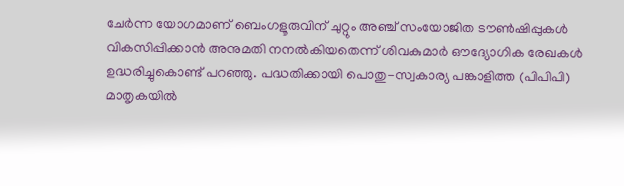ചേർന്ന യോഗമാണ് ബെംഗളൂരുവിന് ചുറ്റും അഞ്ച് സംയോജിത ടൗൺഷിപ്പുകൾ വികസിപ്പിക്കാൻ അനുമതി നനൽകിയതെന്ന് ശിവകുമാർ ഔദ്യോഗിക രേഖകൾ ഉദ്ധരിച്ചുകൊണ്ട് പറഞ്ഞു. പദ്ധതിക്കായി പൊതു-സ്വകാര്യ പങ്കാളിത്ത (പിപിപി) മാതൃകയിൽ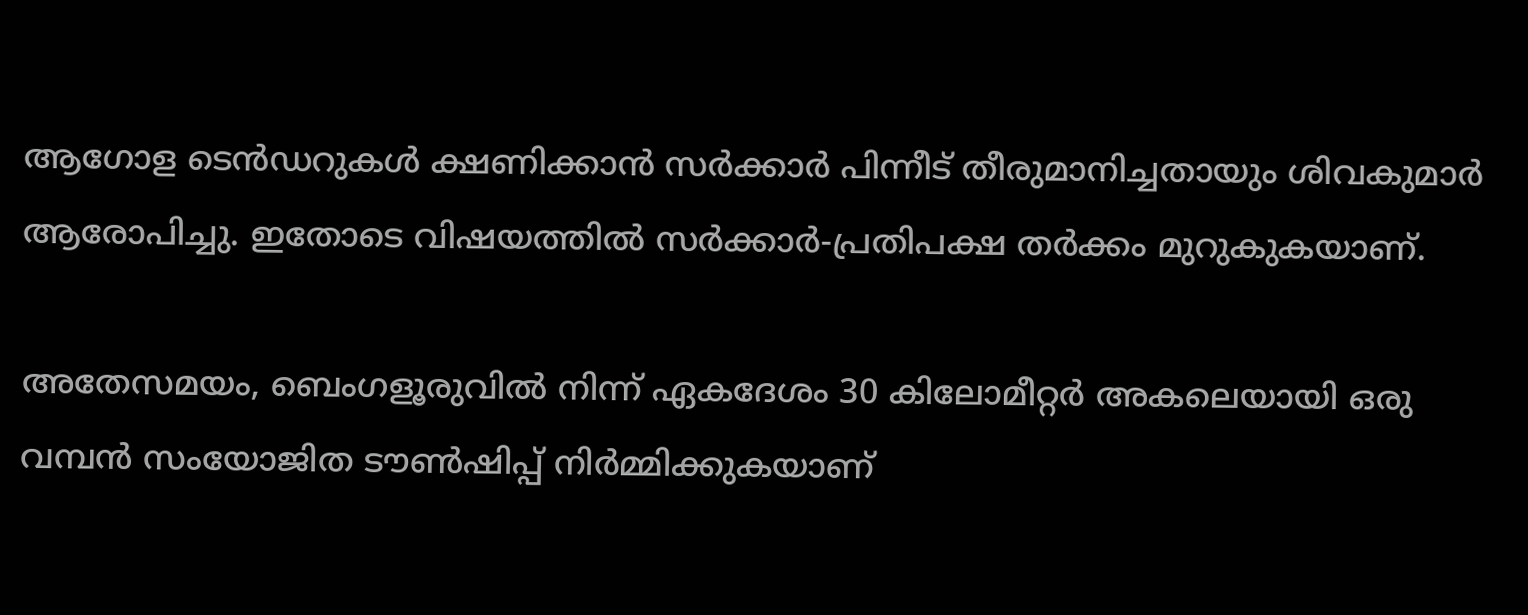ആഗോള ടെൻഡറുകൾ ക്ഷണിക്കാൻ സർക്കാർ പിന്നീട് തീരുമാനിച്ചതായും ശിവകുമാർ ആരോപിച്ചു. ഇതോടെ വിഷയത്തിൽ സർക്കാർ-പ്രതിപക്ഷ തർക്കം മുറുകുകയാണ്.

അതേസമയം, ബെംഗളൂരുവിൽ നിന്ന് ഏകദേശം 30 കിലോമീറ്റർ അകലെയായി ഒരു വമ്പൻ സംയോജിത ടൗൺഷിപ്പ് നിർമ്മിക്കുകയാണ്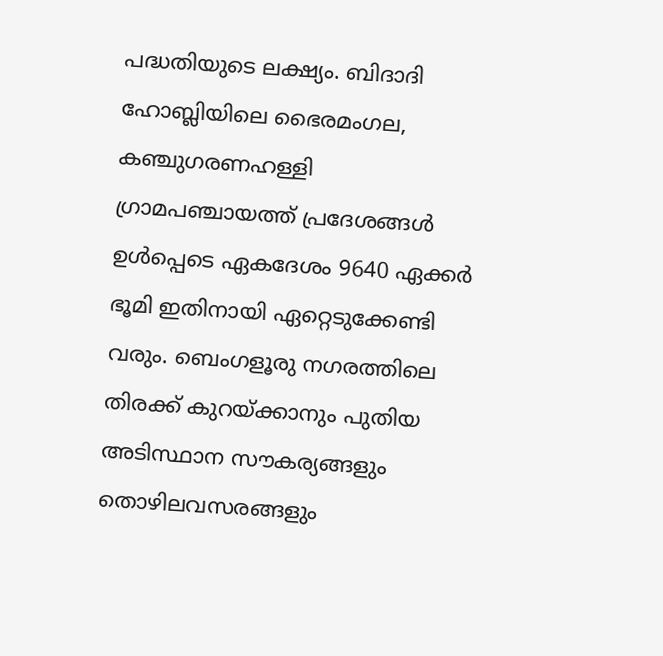പദ്ധതിയുടെ ലക്ഷ്യം. ബിദാദി ഹോബ്ലിയിലെ ഭൈരമംഗല, കഞ്ചുഗരണഹള്ളി ഗ്രാമപഞ്ചായത്ത് പ്രദേശങ്ങൾ ഉൾപ്പെടെ ഏകദേശം 9640 ഏക്കർ ഭൂമി ഇതിനായി ഏറ്റെടുക്കേണ്ടി വരും. ബെംഗളൂരു നഗരത്തിലെ തിരക്ക് കുറയ്ക്കാനും പുതിയ അടിസ്ഥാന സൗകര്യങ്ങളും തൊഴിലവസരങ്ങളും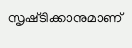സൃഷ്‌ടിക്കാനുമാണ്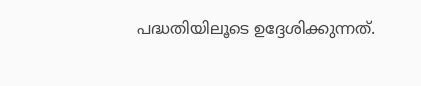പദ്ധതിയിലൂടെ ഉദ്ദേശിക്കുന്നത്.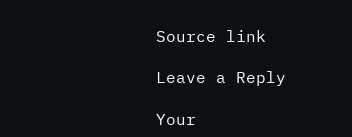Source link

Leave a Reply

Your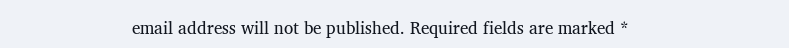email address will not be published. Required fields are marked *